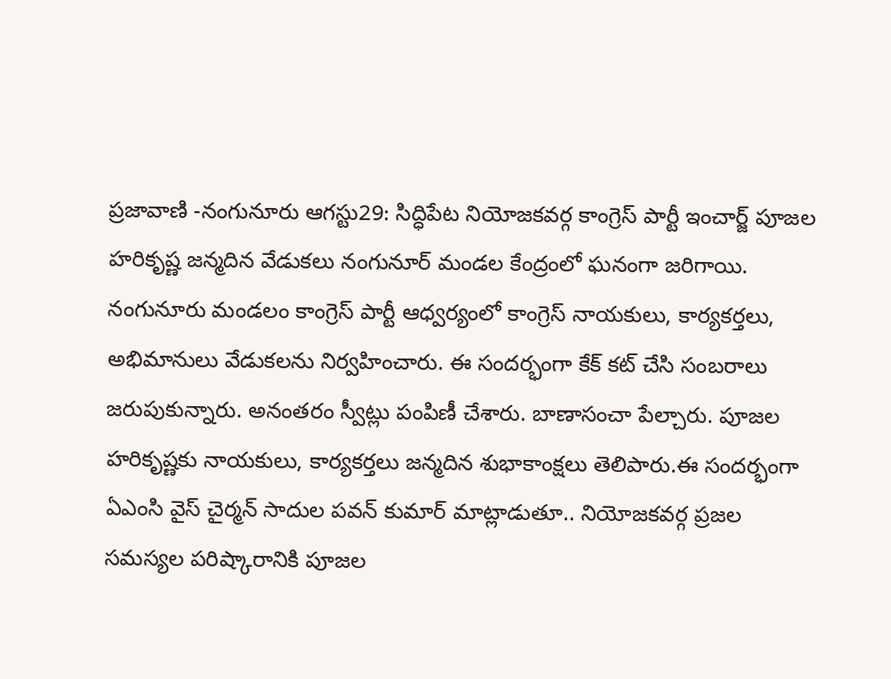ప్రజావాణి -నంగునూరు ఆగస్టు29: సిద్ధిపేట నియోజకవర్గ కాంగ్రెస్ పార్టీ ఇంచార్జ్ పూజల హరికృష్ణ జన్మదిన వేడుకలు నంగునూర్ మండల కేంద్రంలో ఘనంగా జరిగాయి. నంగునూరు మండలం కాంగ్రెస్ పార్టీ ఆధ్వర్యంలో కాంగ్రెస్ నాయకులు, కార్యకర్తలు, అభిమానులు వేడుకలను నిర్వహించారు. ఈ సందర్భంగా కేక్ కట్ చేసి సంబరాలు జరుపుకున్నారు. అనంతరం స్వీట్లు పంపిణీ చేశారు. బాణాసంచా పేల్చారు. పూజల హరికృష్ణకు నాయకులు, కార్యకర్తలు జన్మదిన శుభాకాంక్షలు తెలిపారు.ఈ సందర్భంగా ఏఎంసి వైస్ చైర్మన్ సాదుల పవన్ కుమార్ మాట్లాడుతూ.. నియోజకవర్గ ప్రజల సమస్యల పరిష్కారానికి పూజల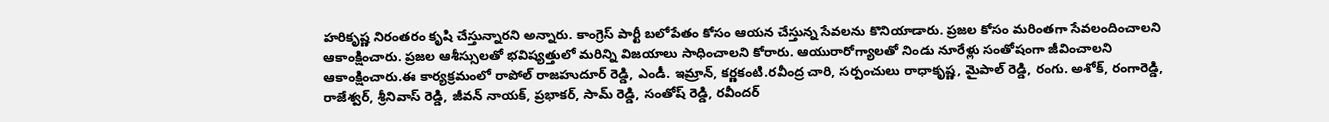హరికృష్ణ నిరంతరం కృషి చేస్తున్నారని అన్నారు. కాంగ్రెస్ పార్టీ బలోపేతం కోసం ఆయన చేస్తున్న సేవలను కొనియాడారు. ప్రజల కోసం మరింతగా సేవలందించాలని ఆకాంక్షించారు. ప్రజల ఆశీస్సులతో భవిష్యత్తులో మరిన్ని విజయాలు సాధించాలని కోరారు. ఆయురారోగ్యాలతో నిండు నూరేళ్లు సంతోషంగా జీవించాలని ఆకాంక్షించారు.ఈ కార్యక్రమంలో రాపోల్ రాజహుదూర్ రెడ్డి, ఎండీ. ఇమ్రాన్, కర్ణకంటి.రవీంద్ర చారి, సర్పంచులు రాధాకృష్ణ, మైపాల్ రెడ్డి, రంగు. అశోక్, రంగారెడ్డి, రాజేశ్వర్, శ్రీనివాస్ రెడ్డి, జీవన్ నాయక్, ప్రభాకర్, సామ్ రెడ్డి, సంతోష్ రెడ్డి, రవీందర్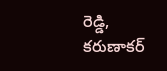రెడ్డి, కరుణాకర్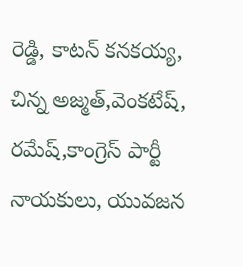రెడ్డి, కాటన్ కనకయ్య, చిన్న అజ్మత్,వెంకటేష్, రమేష్,కాంగ్రెస్ పార్టీ నాయకులు, యువజన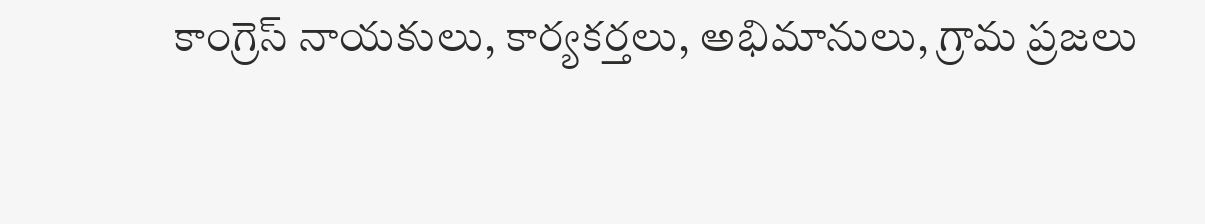కాంగ్రెస్ నాయకులు, కార్యకర్తలు, అభిమానులు, గ్రామ ప్రజలు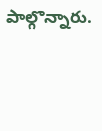పాల్గొన్నారు.